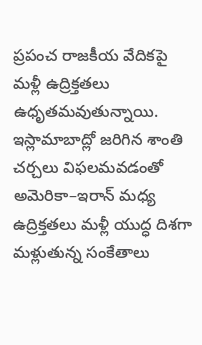ప్రపంచ రాజకీయ వేదికపై మళ్లీ ఉద్రిక్తతలు ఉధృతమవుతున్నాయి. ఇస్లామాబాద్లో జరిగిన శాంతి చర్చలు విఫలమవడంతో అమెరికా–ఇరాన్ మధ్య ఉద్రిక్తతలు మళ్లీ యుద్ధ దిశగా మళ్లుతున్న సంకేతాలు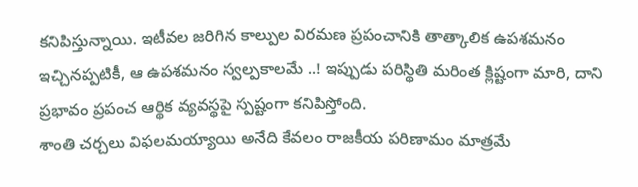కనిపిస్తున్నాయి. ఇటీవల జరిగిన కాల్పుల విరమణ ప్రపంచానికి తాత్కాలిక ఉపశమనం ఇచ్చినప్పటికీ, ఆ ఉపశమనం స్వల్పకాలమే ..! ఇప్పుడు పరిస్థితి మరింత క్లిష్టంగా మారి, దాని ప్రభావం ప్రపంచ ఆర్థిక వ్యవస్థపై స్పష్టంగా కనిపిస్తోంది.
శాంతి చర్చలు విఫలమయ్యాయి అనేది కేవలం రాజకీయ పరిణామం మాత్రమే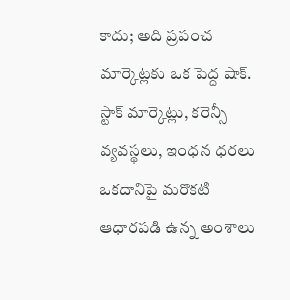కాదు; అది ప్రపంచ మార్కెట్లకు ఒక పెద్ద షాక్. స్టాక్ మార్కెట్లు, కరెన్సీ వ్యవస్థలు, ఇంధన ధరలు ఒకదానిపై మరొకటి ఆధారపడి ఉన్న అంశాలు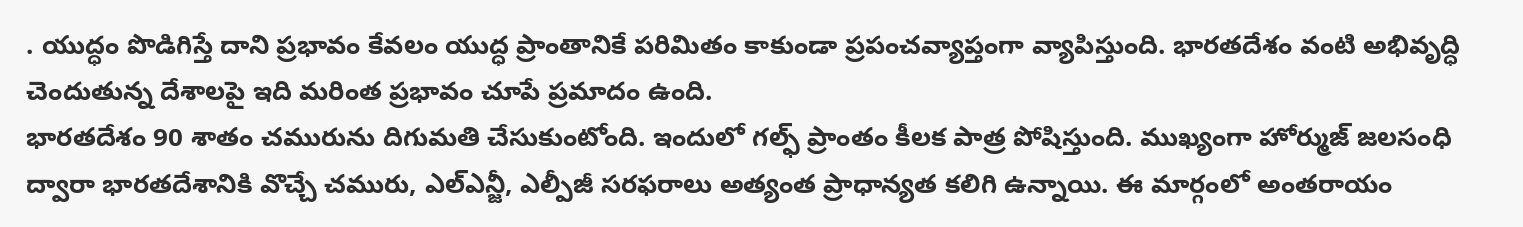. యుద్ధం పొడిగిస్తే దాని ప్రభావం కేవలం యుద్ధ ప్రాంతానికే పరిమితం కాకుండా ప్రపంచవ్యాప్తంగా వ్యాపిస్తుంది. భారతదేశం వంటి అభివృద్ధి చెందుతున్న దేశాలపై ఇది మరింత ప్రభావం చూపే ప్రమాదం ఉంది.
భారతదేశం 90 శాతం చమురును దిగుమతి చేసుకుంటోంది. ఇందులో గల్ఫ్ ప్రాంతం కీలక పాత్ర పోషిస్తుంది. ముఖ్యంగా హోర్ముజ్ జలసంధి ద్వారా భారతదేశానికి వొచ్చే చమురు, ఎల్ఎన్జీ, ఎల్పీజీ సరఫరాలు అత్యంత ప్రాధాన్యత కలిగి ఉన్నాయి. ఈ మార్గంలో అంతరాయం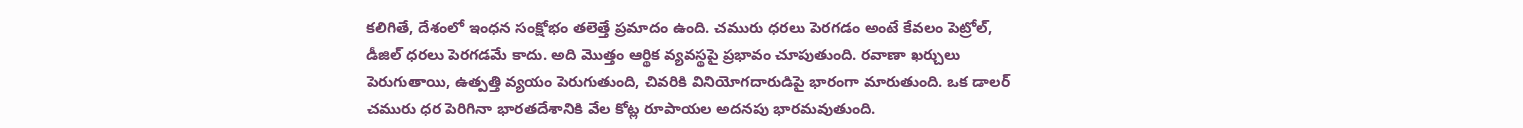కలిగితే, దేశంలో ఇంధన సంక్షోభం తలెత్తే ప్రమాదం ఉంది. చమురు ధరలు పెరగడం అంటే కేవలం పెట్రోల్, డీజిల్ ధరలు పెరగడమే కాదు. అది మొత్తం ఆర్థిక వ్యవస్థపై ప్రభావం చూపుతుంది. రవాణా ఖర్చులు పెరుగుతాయి, ఉత్పత్తి వ్యయం పెరుగుతుంది, చివరికి వినియోగదారుడిపై భారంగా మారుతుంది. ఒక డాలర్ చమురు ధర పెరిగినా భారతదేశానికి వేల కోట్ల రూపాయల అదనపు భారమవుతుంది.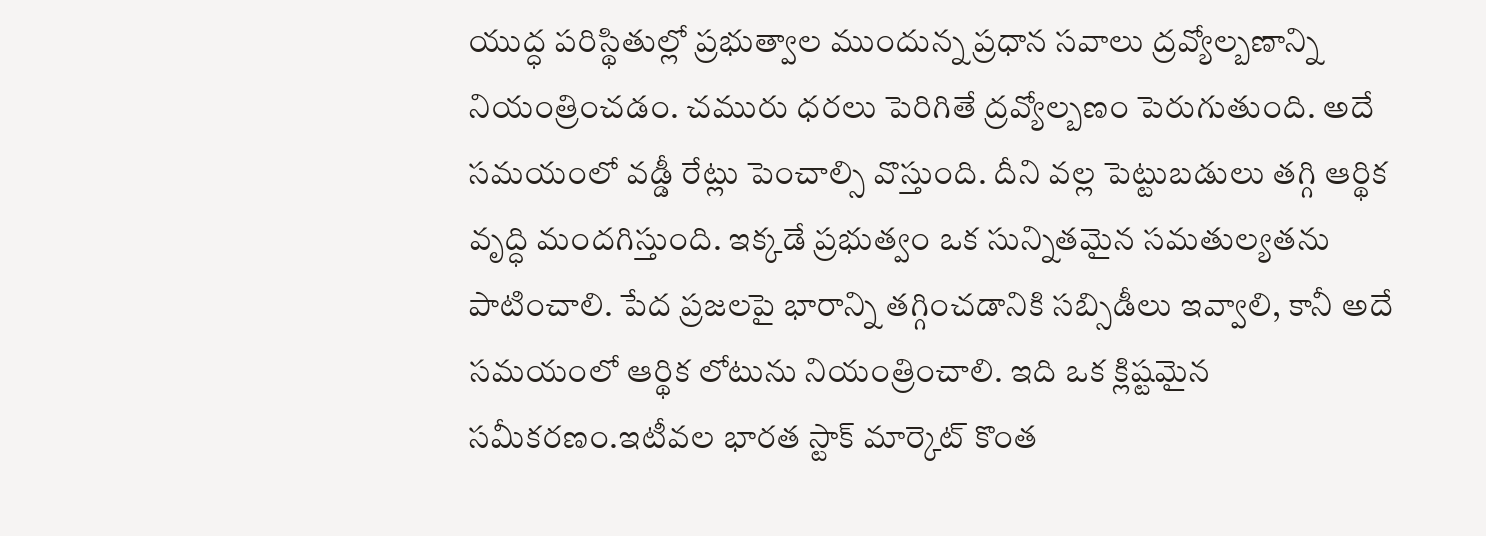యుద్ధ పరిస్థితుల్లో ప్రభుత్వాల ముందున్న ప్రధాన సవాలు ద్రవ్యోల్బణాన్ని నియంత్రించడం. చమురు ధరలు పెరిగితే ద్రవ్యోల్బణం పెరుగుతుంది. అదే సమయంలో వడ్డీ రేట్లు పెంచాల్సి వొస్తుంది. దీని వల్ల పెట్టుబడులు తగ్గి ఆర్థిక వృద్ధి మందగిస్తుంది. ఇక్కడే ప్రభుత్వం ఒక సున్నితమైన సమతుల్యతను పాటించాలి. పేద ప్రజలపై భారాన్ని తగ్గించడానికి సబ్సిడీలు ఇవ్వాలి, కానీ అదే సమయంలో ఆర్థిక లోటును నియంత్రించాలి. ఇది ఒక క్లిష్టమైన సమీకరణం.ఇటీవల భారత స్టాక్ మార్కెట్ కొంత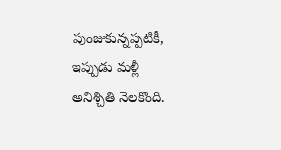పుంజుకున్నప్పటికీ, ఇప్పుడు మళ్లీ అనిశ్చితి నెలకొంది.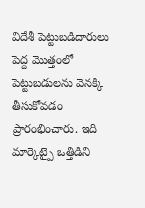విదేశీ పెట్టుబడిదారులు పెద్ద మొత్తంలో పెట్టుబడులను వెనక్కి తీసుకోవడం ప్రారంభించారు. ఇది మార్కెట్పై ఒత్తిడిని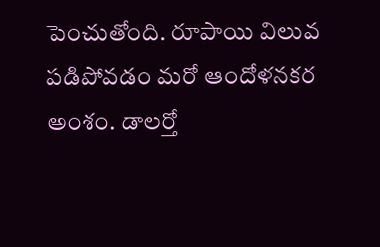పెంచుతోంది. రూపాయి విలువ పడిపోవడం మరో ఆందోళనకర అంశం. డాలర్తో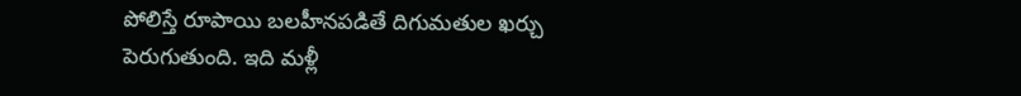పోలిస్తే రూపాయి బలహీనపడితే దిగుమతుల ఖర్చు పెరుగుతుంది. ఇది మళ్లీ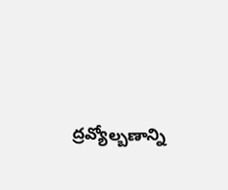ద్రవ్యోల్బణాన్ని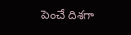పెంచే దిశగా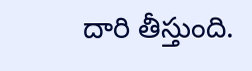దారి తీస్తుంది.